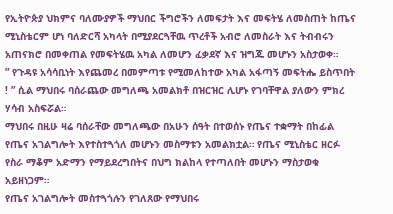የኢትዮጵያ ህክምና ባለሙያዎች ማህበር ችግሮችን ለመፍታት እና መፍትሄ ለመስጠት ከጤና ሚኒስቴርም ሆነ ባለድርሻ አካላት በሚያደርጓቸዉ ጥረቶች አብሮ ለመስራት እና ትብብሩን አጠናክሮ በመቀጠል የመፍትሄዉ አካል ለመሆን ፈቃደኛ እና ዝግጁ መሆኑን አስታወቀ።
” የጉዳዩ አሳሳቢነት እየጨመረ በመምጣቱ የሚመለከተው አካል አፋጣኝ መፍትሔ ይስጥበት ! ” ሲል ማህበሩ ባሰራጨው መግለጫ አመልክቶ በዝርዝር ሊሆኑ የገባቸዋል ያለውን ምክረ ሃሳብ አስፍሯል።
ማህበሩ በዚሁ ዛሬ ባሰራቸው መግለጫው በአሁን ሰዓት በተወሰኑ የጤና ተቋማት በከፊል የጤና አገልግሎት እየተስተጓጎለ መሆኑን መስማቱን አመልክቷል። የጤና ሚኒስቴር ዘርፉ የስራ ማቆም አድማን የማይደረግበትና በህግ ክልከላ የተጣለበት መሆኑን ማስታወቁ አይዘነጋም።
የጤና አገልግሎት መስተጓጎሉን የገለጸው የማህበሩ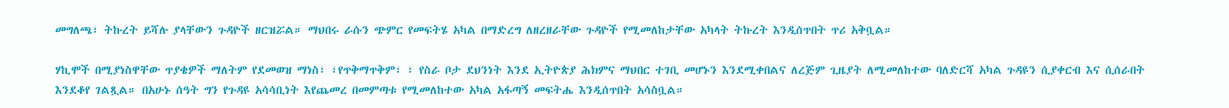መግለጫ፣ ትኩረት ይሻሉ ያላቸውን ጉዳዮች ዘርዝሯል። ማህበሩ ራሱን ጭምር የመፍትሄ አካል በማድረግ ለዘረዘራቸው ጉዳዮች የሚመለከታቸው አካላት ትኩረት እንዲሰጥበት ጥሪ አቅቧል።

ሃኪሞች በሚያነስዋቸው ጥያቄዎች ማለትም የደመወዝ ማነስ፣ ፣የጥቅማጥቅም፣ ፣ የስራ ቦታ ደህንነት እንደ ኢትዮጵያ ሕክምና ማህበር ተገቢ መሆኑን እንደሚቀበልና ለረጅም ጊዜያት ለሚመለከተው ባለድርሻ አካል ጉዳዩን ሲያቀርብ እና ሲሰራበት እንደቆየ ገልጿል። በአሁኑ ሰዓት ግን የጉዳዩ አሳሳቢነት እየጨመረ በመምጣቱ የሚመለከተው አካል አፋጣኝ መፍትሔ እንዲሰጥበት አሳስቧል።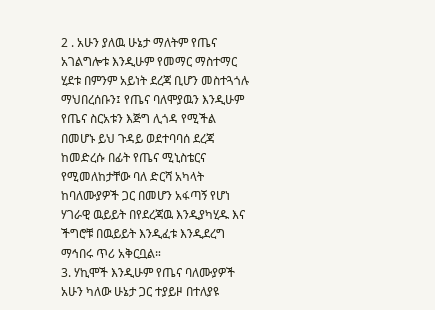2 . አሁን ያለዉ ሁኔታ ማለትም የጤና አገልግሎቱ እንዲሁም የመማር ማስተማር ሂደቱ በምንም አይነት ደረጃ ቢሆን መስተጓጎሉ ማህበረሰቡን፤ የጤና ባለሞያዉን እንዲሁም የጤና ስርአቱን እጅግ ሊጎዳ የሚችል በመሆኑ ይህ ጉዳይ ወደተባባሰ ደረጃ ከመድረሱ በፊት የጤና ሚኒስቴርና የሚመለከታቸው ባለ ድርሻ አካላት ከባለሙያዎች ጋር በመሆን አፋጣኝ የሆነ ሃገራዊ ዉይይት በየደረጃዉ እንዲያካሂዱ እና ችግሮቹ በዉይይት እንዲፈቱ እንዲደረግ ማኅበሩ ጥሪ አቅርቧል።
3. ሃኪሞች እንዲሁም የጤና ባለሙያዎች አሁን ካለው ሁኔታ ጋር ተያይዞ በተለያዩ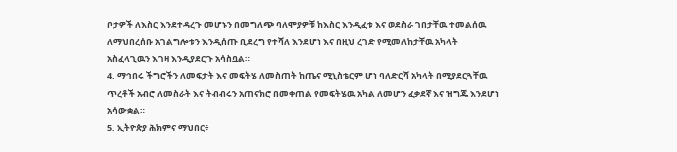ቦታዎች ለእስር እንደተዳረጉ መሆኑን በመግለጭ ባለሞያዎቹ ከእስር እንዲፈቱ እና ወደስራ ገበታቸዉ ተመልሰዉ ለማህበረሰቡ አገልግሎቱን እንዲሰጡ ቢደረግ የተሻለ እንደሆነ እና በዚህ ረገድ የሚመለከታቸዉ አካላት አስፈላጊዉን እገዛ እንዲያደርጉ አሳስቧል።
4. ማኅበሩ ችግሮችን ለመፍታት እና መፍትሄ ለመስጠት ከጤና ሚኒስቴርም ሆነ ባለድርሻ አካላት በሚያደርጓቸዉ ጥረቶች አብሮ ለመስራት እና ትብብሩን አጠናክሮ በመቀጠል የመፍትሄዉ አካል ለመሆን ፈቃደኛ እና ዝግጁ እንደሆነ አሳውቋል።
5. ኢትዮጵያ ሕክምና ማህበር፥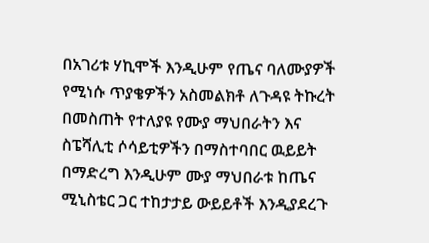በአገሪቱ ሃኪሞች እንዲሁም የጤና ባለሙያዎች የሚነሱ ጥያቄዎችን አስመልክቶ ለጉዳዩ ትኩረት በመስጠት የተለያዩ የሙያ ማህበራትን እና ስፔሻሊቲ ሶሳይቲዎችን በማስተባበር ዉይይት በማድረግ እንዲሁም ሙያ ማህበራቱ ከጤና ሚኒስቴር ጋር ተከታታይ ውይይቶች እንዲያደረጉ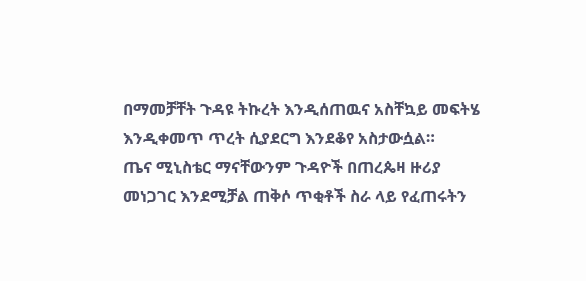በማመቻቸት ጉዳዩ ትኩረት እንዲሰጠዉና አስቸኳይ መፍትሄ እንዲቀመጥ ጥረት ሲያደርግ እንደቆየ አስታውሷል።
ጤና ሚኒስቴር ማናቸውንም ጉዳዮች በጠረጴዛ ዙሪያ መነጋገር እንደሚቻል ጠቅሶ ጥቂቶች ስራ ላይ የፈጠሩትን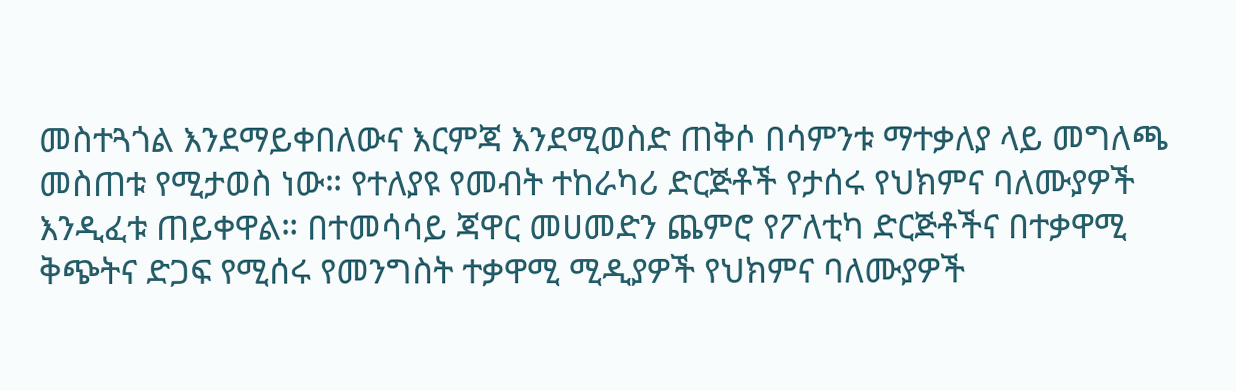መስተጓጎል እንደማይቀበለውና እርምጃ እንደሚወስድ ጠቅሶ በሳምንቱ ማተቃለያ ላይ መግለጫ መስጠቱ የሚታወስ ነው። የተለያዩ የመብት ተከራካሪ ድርጅቶች የታሰሩ የህክምና ባለሙያዎች እንዲፈቱ ጠይቀዋል። በተመሳሳይ ጃዋር መሀመድን ጨምሮ የፖለቲካ ድርጅቶችና በተቃዋሚ ቅጭትና ድጋፍ የሚሰሩ የመንግስት ተቃዋሚ ሚዲያዎች የህክምና ባለሙያዎች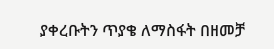ያቀረቡትን ጥያቄ ለማስፋት በዘመቻ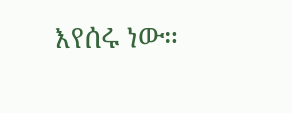እየሰሩ ነው።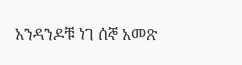አንዳንዶቹ ነገ ሰኞ አመጽ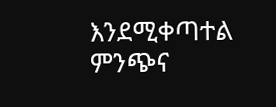እንደሚቀጣተል ምንጭና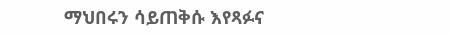ማህበሩን ሳይጠቅሱ እየጻፉና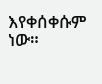እየቀሰቀሱም ነው።